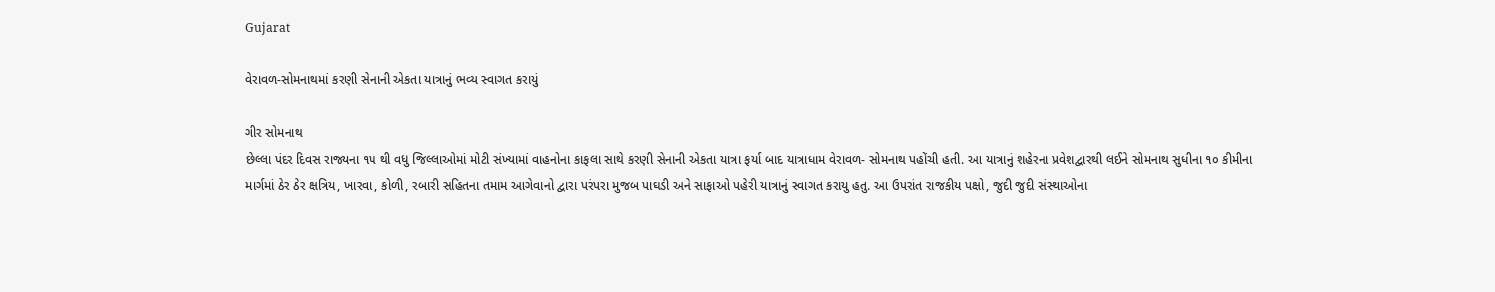Gujarat

વેરાવળ-સોમનાથમાં કરણી સેનાની એકતા યાત્રાનું ભવ્ય સ્વાગત કરાયું

ગીર સોમનાથ
છેલ્લા પંદર દિવસ રાજ્યના ૧૫ થી વધુ જિલ્લાઓમાં મોટી સંખ્યામાં વાહનોના કાફલા સાથે કરણી સેનાની એકતા યાત્રા ફર્યા બાદ યાત્રાધામ વેરાવળ- સોમનાથ પહોંચી હતી. આ યાત્રાનું શહેરના પ્રવેશદ્વારથી લઈને સોમનાથ સુધીના ૧૦ કીમીના માર્ગમાં ઠેર ઠેર ક્ષત્રિય, ખારવા, કોળી, રબારી સહિતના તમામ આગેવાનો દ્વારા પરંપરા મુજબ પાઘડી અને સાફાઓ પહેરી યાત્રાનું સ્વાગત કરાયુ હતુ. આ ઉપરાંત રાજકીય પક્ષો, જુદી જુદી સંસ્થાઓના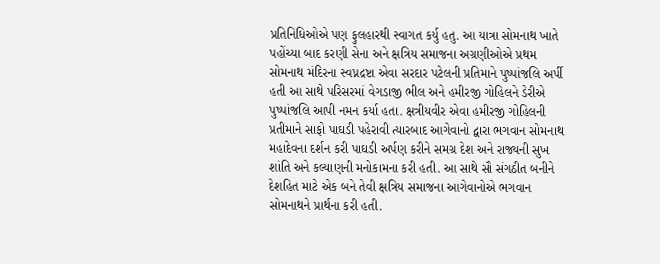પ્રતિનિધિઓએ પણ ફુલહારથી સ્વાગત કર્યુ હતુ. આ યાત્રા સોમનાથ ખાતે પહોંચ્યા બાદ કરણી સેના અને ક્ષત્રિય સમાજના અગ્રણીઓએ પ્રથમ સોમનાથ મંદિરના સ્વપ્નદ્રષ્ટા એવા સરદાર પટેલની પ્રતિમાને પુષ્પાંજલિ અર્પી હતી આ સાથે પરિસરમાં વેગડાજી ભીલ અને હમીરજી ગોહિલને ડેરીએ પુષ્પાંજલિ આપી નમન કર્યા હતા. ક્ષત્રીયવીર એવા હમીરજી ગોહિલની પ્રતીમાને સાફો પાઘડી પહેરાવી ત્યારબાદ આગેવાનો દ્વારા ભગવાન સોમનાથ મહાદેવના દર્શન કરી પાઘડી અર્પણ કરીને સમગ્ર દેશ અને રાજ્યની સુખ શાંતિ અને કલ્યાણની મનોકામના કરી હતી. આ સાથે સૌ સંગઠીત બનીને દેશહિત માટે એક બને તેવી ક્ષત્રિય સમાજના આગેવાનોએ ભગવાન સોમનાથને પ્રાર્થના કરી હતી.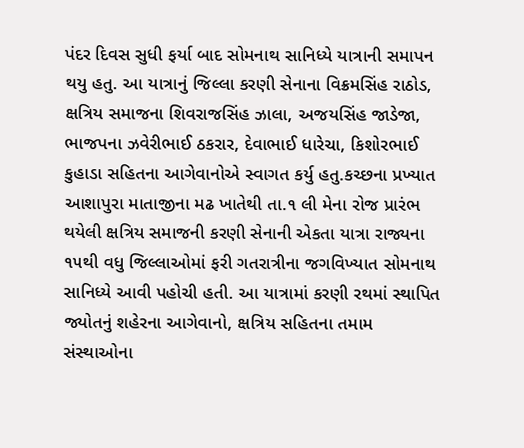પંદર દિવસ સુધી ફર્યા બાદ સોમનાથ સાનિધ્યે યાત્રાની સમાપન થયુ હતુ. આ યાત્રાનું જિલ્લા કરણી સેનાના વિક્રમસિંહ રાઠોડ, ક્ષત્રિય સમાજના શિવરાજસિંહ ઝાલા, અજયસિંહ જાડેજા, ભાજપના ઝવેરીભાઈ ઠકરાર, દેવાભાઈ ધારેચા, કિશોરભાઈ કુહાડા સહિતના આગેવાનોએ સ્વાગત કર્યુ હતુ.કચ્છના પ્રખ્યાત આશાપુરા માતાજીના મઢ ખાતેથી તા.૧ લી મેના રોજ પ્રારંભ થયેલી ક્ષત્રિય સમાજની કરણી સેનાની એકતા યાત્રા રાજ્યના ૧૫થી વધુ જિલ્લાઓમાં ફરી ગતરાત્રીના જગવિખ્યાત સોમનાથ સાનિધ્યે આવી પહોચી હતી. આ યાત્રામાં કરણી રથમાં સ્થાપિત જ્યોતનું શહેરના આગેવાનો, ક્ષત્રિય સહિતના તમામ સંસ્થાઓના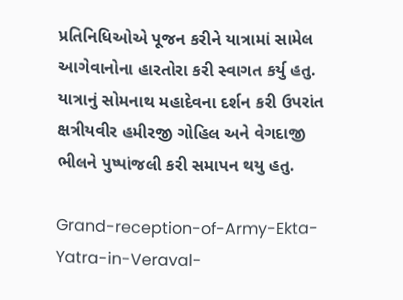પ્રતિનિધિઓએ પૂજન કરીને યાત્રામાં સામેલ આગેવાનોના હારતોરા કરી સ્વાગત કર્યુ હતુ. યાત્રાનું સોમનાથ મહાદેવના દર્શન કરી ઉપરાંત ક્ષત્રીયવીર હમીરજી ગોહિલ અને વેગદાજી ભીલને પુષ્પાંજલી કરી સમાપન થયુ હતુ.

Grand-reception-of-Army-Ekta-Yatra-in-Veraval-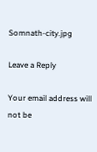Somnath-city.jpg

Leave a Reply

Your email address will not be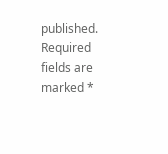published. Required fields are marked *